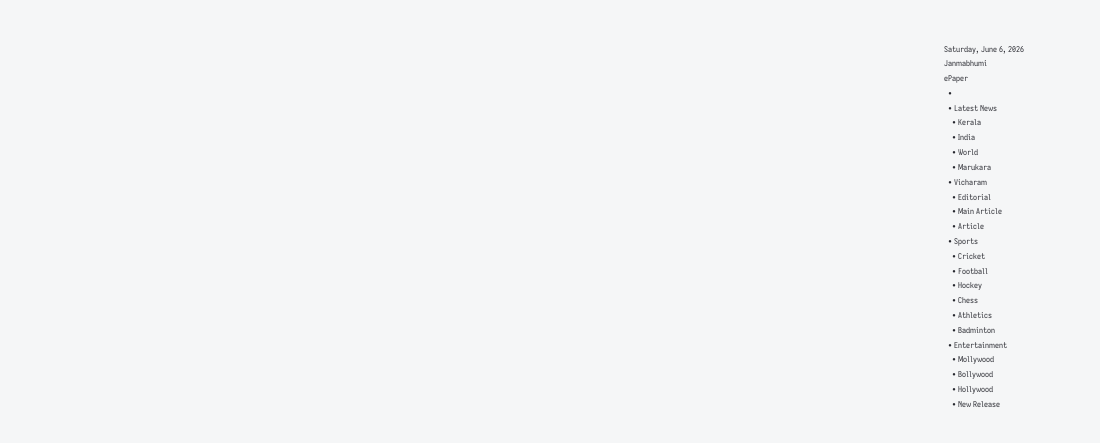Saturday, June 6, 2026
Janmabhumi
ePaper
  •
  • Latest News
    • Kerala
    • India
    • World
    • Marukara
  • Vicharam
    • Editorial
    • Main Article
    • Article
  • Sports
    • Cricket
    • Football
    • Hockey
    • Chess
    • Athletics
    • Badminton
  • Entertainment
    • Mollywood
    • Bollywood
    • Hollywood
    • New Release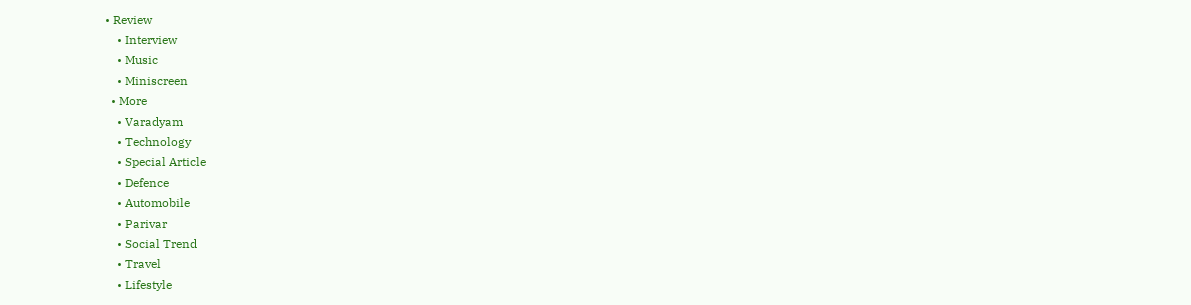• Review
    • Interview
    • Music
    • Miniscreen
  • More
    • Varadyam
    • Technology
    • Special Article
    • Defence
    • Automobile
    • Parivar
    • Social Trend
    • Travel
    • Lifestyle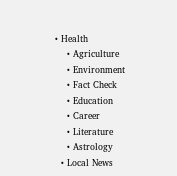• Health
    • Agriculture
    • Environment
    • Fact Check
    • Education
    • Career
    • Literature
    • Astrology
  • Local News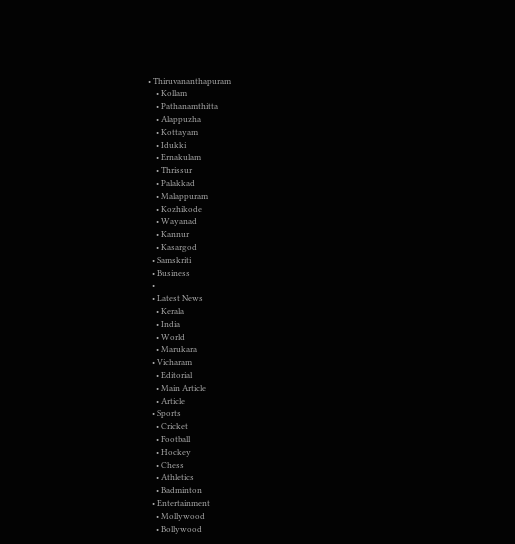• Thiruvananthapuram
    • Kollam
    • Pathanamthitta
    • Alappuzha
    • Kottayam
    • Idukki
    • Ernakulam
    • Thrissur
    • Palakkad
    • Malappuram
    • Kozhikode
    • Wayanad
    • Kannur
    • Kasargod
  • Samskriti
  • Business
  •
  • Latest News
    • Kerala
    • India
    • World
    • Marukara
  • Vicharam
    • Editorial
    • Main Article
    • Article
  • Sports
    • Cricket
    • Football
    • Hockey
    • Chess
    • Athletics
    • Badminton
  • Entertainment
    • Mollywood
    • Bollywood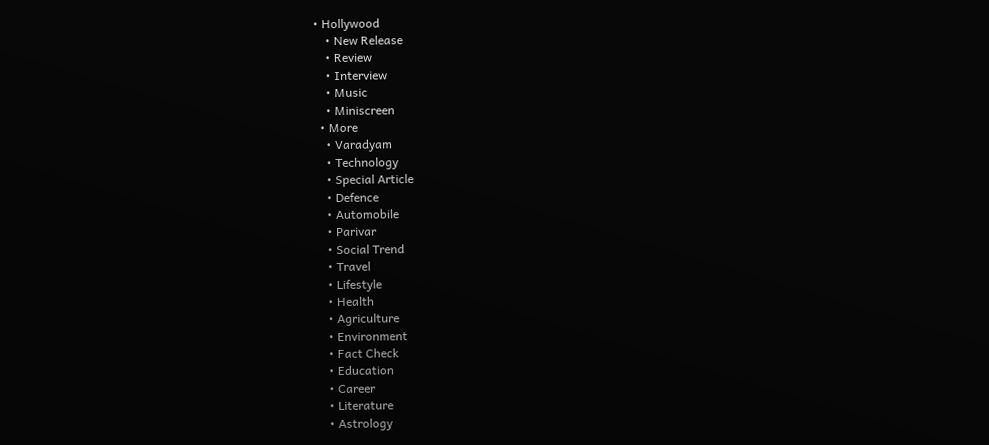• Hollywood
    • New Release
    • Review
    • Interview
    • Music
    • Miniscreen
  • More
    • Varadyam
    • Technology
    • Special Article
    • Defence
    • Automobile
    • Parivar
    • Social Trend
    • Travel
    • Lifestyle
    • Health
    • Agriculture
    • Environment
    • Fact Check
    • Education
    • Career
    • Literature
    • Astrology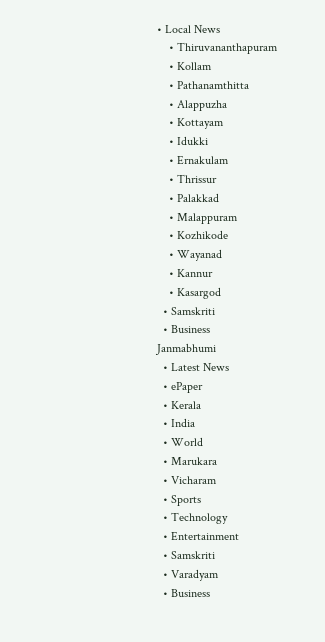• Local News
    • Thiruvananthapuram
    • Kollam
    • Pathanamthitta
    • Alappuzha
    • Kottayam
    • Idukki
    • Ernakulam
    • Thrissur
    • Palakkad
    • Malappuram
    • Kozhikode
    • Wayanad
    • Kannur
    • Kasargod
  • Samskriti
  • Business
Janmabhumi
  • Latest News
  • ePaper
  • Kerala
  • India
  • World
  • Marukara
  • Vicharam
  • Sports
  • Technology
  • Entertainment
  • Samskriti
  • Varadyam
  • Business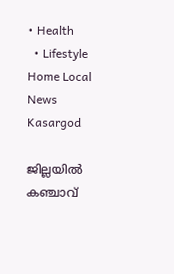• Health
  • Lifestyle
Home Local News Kasargod

ജില്ലയില്‍ കഞ്ചാവ്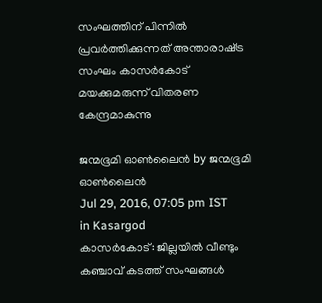സംഘത്തിന് പിന്നില്‍ പ്രവര്‍ത്തിക്കുന്നത് അന്താരാഷ്‌ട്ര സംഘം കാസര്‍കോട് മയക്കുമരുന്ന് വിതരണ കേന്ദ്രമാകുന്നു

ജന്മഭൂമി ഓണ്‍ലൈന്‍ by ജന്മഭൂമി ഓണ്‍ലൈന്‍
Jul 29, 2016, 07:05 pm IST
in Kasargod
കാസര്‍കോട്: ജില്ലയില്‍ വീണ്ടും കഞ്ചാവ് കടത്ത് സംഘങ്ങള്‍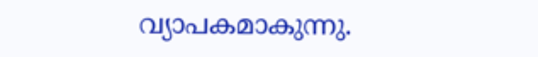വ്യാപകമാകുന്നു.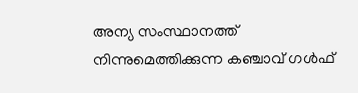അന്യ സംസ്ഥാനത്ത് നിന്നുമെത്തിക്കുന്ന കഞ്ചാവ് ഗള്‍ഫ്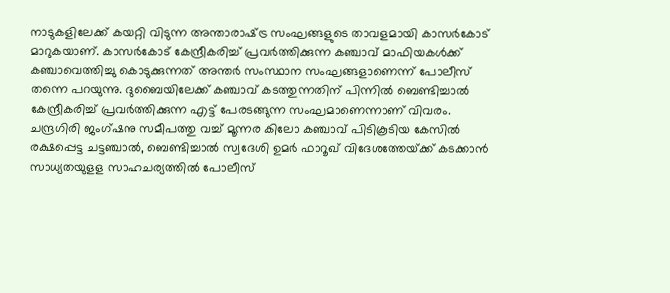നാടുകളിലേക്ക് കയറ്റി വിടുന്ന അന്താരാഷ്‌ട്ര സംഘങ്ങളുടെ താവളമായി കാസര്‍കോട് മാറുകയാണ്. കാസര്‍കോട് കേന്ദ്രീകരിച്ച് പ്രവര്‍ത്തിക്കുന്ന കഞ്ചാവ് മാഫിയകള്‍ക്ക് കഞ്ചാവെത്തിച്ചു കൊടുക്കുന്നത് അന്തര്‍ സംസ്ഥാന സംഘങ്ങളാണെന്ന് പോലീസ് തന്നെ പറയുന്നു. ദുബൈയിലേക്ക് കഞ്ചാവ് കടത്തുന്നതിന് പിന്നില്‍ ബെണ്ടിച്ചാല്‍ കേന്ദ്രീകരിച്ച് പ്രവര്‍ത്തിക്കുന്ന എട്ട് പേരടങ്ങുന്ന സംഘമാണെന്നാണ് വിവരം. ചന്ദ്രഗിരി ജംഗ്ഷനു സമീപത്തു വച്ച് മൂന്നര കിലോ കഞ്ചാവ് പിടികൂടിയ കേസില്‍ രക്ഷപ്പെട്ട ചട്ടഞ്ചാല്‍, ബെണ്ടിച്ചാല്‍ സ്വദേശി ഉമര്‍ ഫാറൂഖ് വിദേശത്തേയ്‌ക്ക് കടക്കാന്‍ സാധ്യതയുളള സാഹചര്യത്തില്‍ പോലീസ്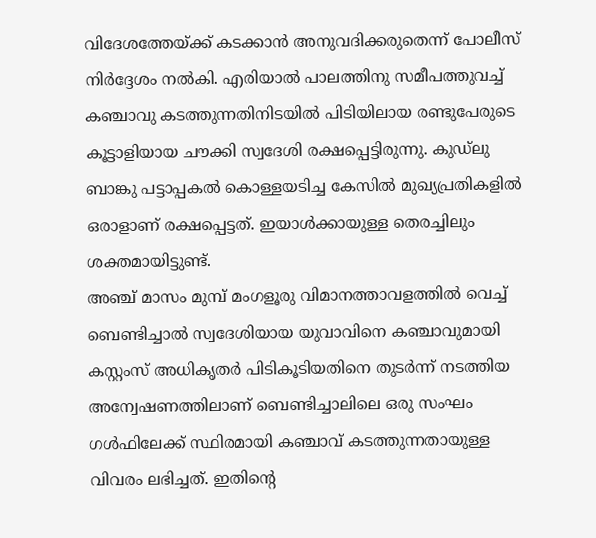വിദേശത്തേയ്‌ക്ക് കടക്കാന്‍ അനുവദിക്കരുതെന്ന് പോലീസ് നിര്‍ദ്ദേശം നല്‍കി. എരിയാല്‍ പാലത്തിനു സമീപത്തുവച്ച് കഞ്ചാവു കടത്തുന്നതിനിടയില്‍ പിടിയിലായ രണ്ടുപേരുടെ കൂട്ടാളിയായ ചൗക്കി സ്വദേശി രക്ഷപ്പെട്ടിരുന്നു. കുഡ്‌ലു ബാങ്കു പട്ടാപ്പകല്‍ കൊള്ളയടിച്ച കേസില്‍ മുഖ്യപ്രതികളില്‍ ഒരാളാണ് രക്ഷപ്പെട്ടത്. ഇയാള്‍ക്കായുള്ള തെരച്ചിലും ശക്തമായിട്ടുണ്ട്.
അഞ്ച് മാസം മുമ്പ് മംഗളൂരു വിമാനത്താവളത്തില്‍ വെച്ച് ബെണ്ടിച്ചാല്‍ സ്വദേശിയായ യുവാവിനെ കഞ്ചാവുമായി കസ്റ്റംസ് അധികൃതര്‍ പിടികൂടിയതിനെ തുടര്‍ന്ന് നടത്തിയ അന്വേഷണത്തിലാണ് ബെണ്ടിച്ചാലിലെ ഒരു സംഘം ഗള്‍ഫിലേക്ക് സ്ഥിരമായി കഞ്ചാവ് കടത്തുന്നതായുള്ള വിവരം ലഭിച്ചത്. ഇതിന്റെ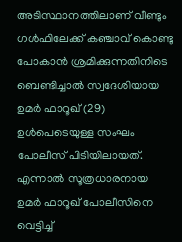അടിസ്ഥാനത്തിലാണ് വീണ്ടും ഗള്‍ഫിലേക്ക് കഞ്ചാവ് കൊണ്ടു പോകാന്‍ ശ്രമിക്കുന്നതിനിടെ ബെണ്ടിച്ചാല്‍ സ്വദേശിയായ ഉമര്‍ ഫാറൂഖ് (29) ഉള്‍പെടെയുള്ള സംഘം പോലീസ് പിടിയിലായത്. എന്നാല്‍ സൂത്രധാരനായ ഉമര്‍ ഫാറൂഖ് പോലീസിനെ വെട്ടിച്ച്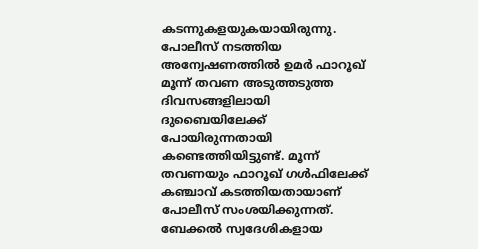കടന്നുകളയുകയായിരുന്നു. പോലീസ് നടത്തിയ അന്വേഷണത്തില്‍ ഉമര്‍ ഫാറൂഖ് മൂന്ന് തവണ അടുത്തടുത്ത ദിവസങ്ങളിലായി ദുബൈയിലേക്ക് പോയിരുന്നതായി കണ്ടെത്തിയിട്ടുണ്ട്. മൂന്ന് തവണയും ഫാറൂഖ് ഗള്‍ഫിലേക്ക് കഞ്ചാവ് കടത്തിയതായാണ് പോലീസ് സംശയിക്കുന്നത്. ബേക്കല്‍ സ്വദേശികളായ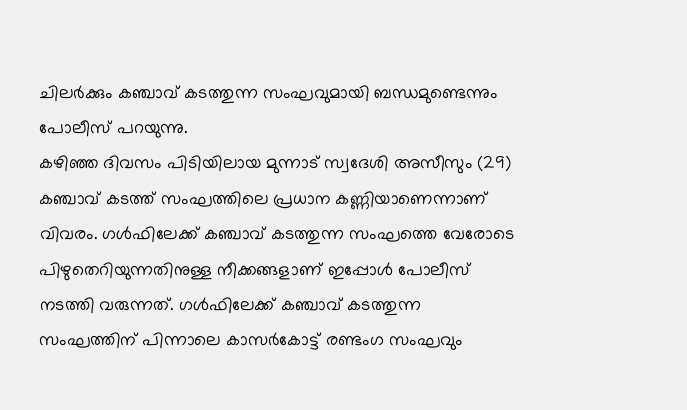ചിലര്‍ക്കും കഞ്ചാവ് കടത്തുന്ന സംഘവുമായി ബന്ധമുണ്ടെന്നും പോലീസ് പറയുന്നു.
കഴിഞ്ഞ ദിവസം പിടിയിലായ മുന്നാട് സ്വദേശി അസീസും (29) കഞ്ചാവ് കടത്ത് സംഘത്തിലെ പ്രധാന കണ്ണിയാണെന്നാണ് വിവരം. ഗള്‍ഫിലേക്ക് കഞ്ചാവ് കടത്തുന്ന സംഘത്തെ വേരോടെ പിഴുതെറിയുന്നതിനുള്ള നീക്കങ്ങളാണ് ഇപ്പോള്‍ പോലീസ് നടത്തി വരുന്നത്. ഗള്‍ഫിലേക്ക് കഞ്ചാവ് കടത്തുന്ന സംഘത്തിന് പിന്നാലെ കാസര്‍കോട്ട് രണ്ടംഗ സംഘവും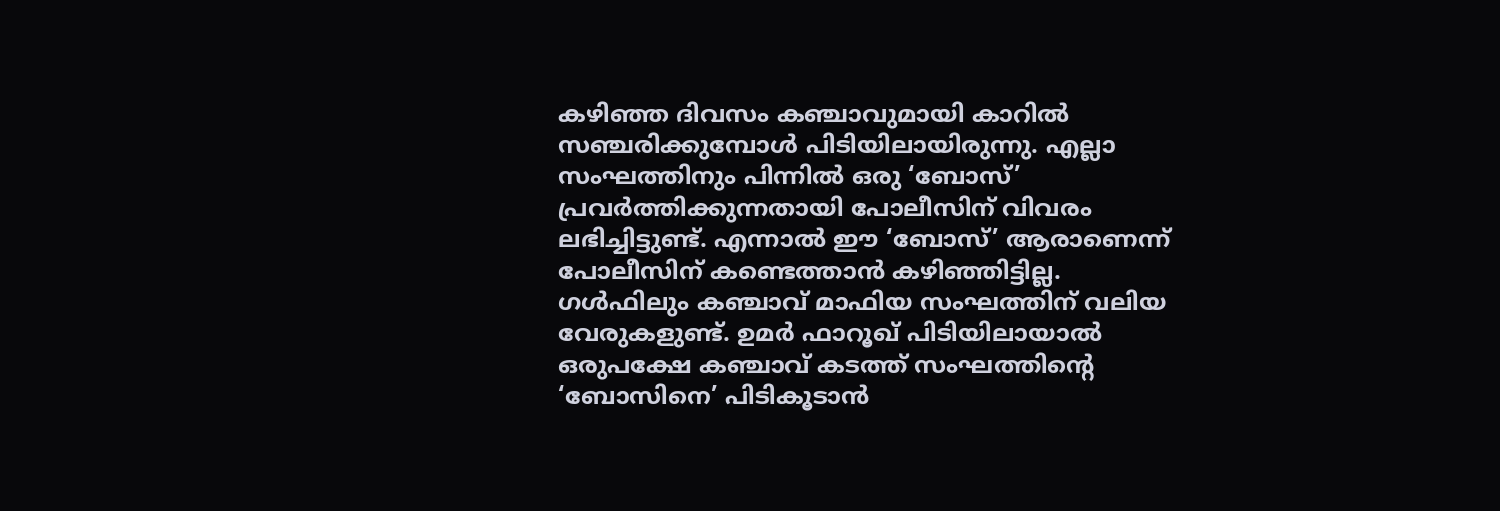കഴിഞ്ഞ ദിവസം കഞ്ചാവുമായി കാറില്‍ സഞ്ചരിക്കുമ്പോള്‍ പിടിയിലായിരുന്നു. എല്ലാ സംഘത്തിനും പിന്നില്‍ ഒരു ‘ബോസ്’ പ്രവര്‍ത്തിക്കുന്നതായി പോലീസിന് വിവരം ലഭിച്ചിട്ടുണ്ട്. എന്നാല്‍ ഈ ‘ബോസ്’ ആരാണെന്ന് പോലീസിന് കണ്ടെത്താന്‍ കഴിഞ്ഞിട്ടില്ല. ഗള്‍ഫിലും കഞ്ചാവ് മാഫിയ സംഘത്തിന് വലിയ വേരുകളുണ്ട്. ഉമര്‍ ഫാറൂഖ് പിടിയിലായാല്‍ ഒരുപക്ഷേ കഞ്ചാവ് കടത്ത് സംഘത്തിന്റെ ‘ബോസിനെ’ പിടികൂടാന്‍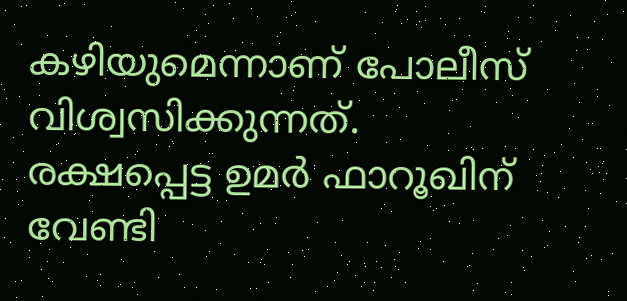കഴിയുമെന്നാണ് പോലീസ് വിശ്വസിക്കുന്നത്. രക്ഷപ്പെട്ട ഉമര്‍ ഫാറൂഖിന് വേണ്ടി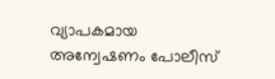വ്യാപകമായ അന്വേഷണം പോലീസ്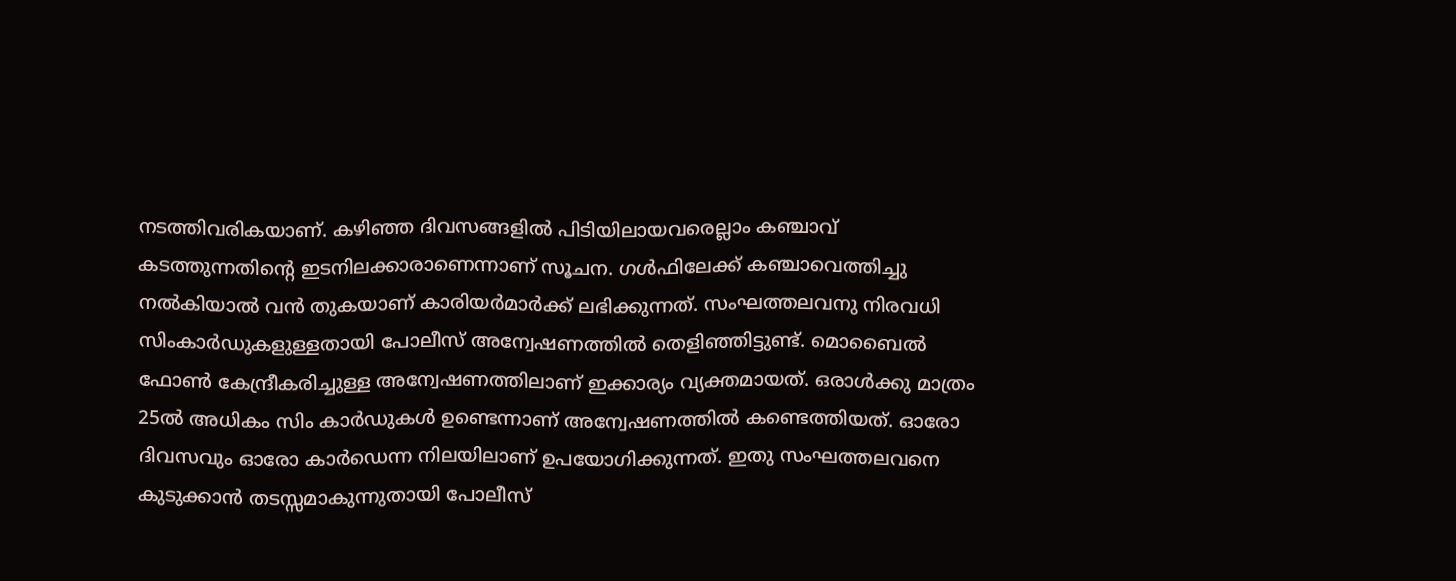നടത്തിവരികയാണ്. കഴിഞ്ഞ ദിവസങ്ങളില്‍ പിടിയിലായവരെല്ലാം കഞ്ചാവ് കടത്തുന്നതിന്റെ ഇടനിലക്കാരാണെന്നാണ് സൂചന. ഗള്‍ഫിലേക്ക് കഞ്ചാവെത്തിച്ചു നല്‍കിയാല്‍ വന്‍ തുകയാണ് കാരിയര്‍മാര്‍ക്ക് ലഭിക്കുന്നത്. സംഘത്തലവനു നിരവധി സിംകാര്‍ഡുകളുള്ളതായി പോലീസ് അന്വേഷണത്തില്‍ തെളിഞ്ഞിട്ടുണ്ട്. മൊബൈല്‍ ഫോണ്‍ കേന്ദ്രീകരിച്ചുള്ള അന്വേഷണത്തിലാണ് ഇക്കാര്യം വ്യക്തമായത്. ഒരാള്‍ക്കു മാത്രം 25ല്‍ അധികം സിം കാര്‍ഡുകള്‍ ഉണ്ടെന്നാണ് അന്വേഷണത്തില്‍ കണ്ടെത്തിയത്. ഓരോ ദിവസവും ഓരോ കാര്‍ഡെന്ന നിലയിലാണ് ഉപയോഗിക്കുന്നത്. ഇതു സംഘത്തലവനെ കുടുക്കാന്‍ തടസ്സമാകുന്നുതായി പോലീസ്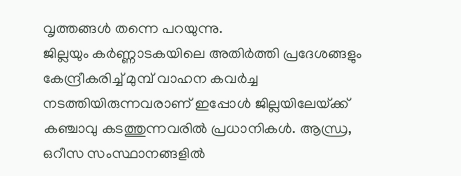വൃത്തങ്ങള്‍ തന്നെ പറയുന്നു.
ജില്ലയും കര്‍ണ്ണാടകയിലെ അതിര്‍ത്തി പ്രദേശങ്ങളും കേന്ദ്രീകരിച്ച് മുമ്പ് വാഹന കവര്‍ച്ച നടത്തിയിരുന്നവരാണ് ഇപ്പോള്‍ ജില്ലയിലേയ്‌ക്ക് കഞ്ചാവു കടത്തുന്നവരില്‍ പ്രധാനികള്‍. ആന്ധ്ര, ഒറീസ സംസ്ഥാനങ്ങളില്‍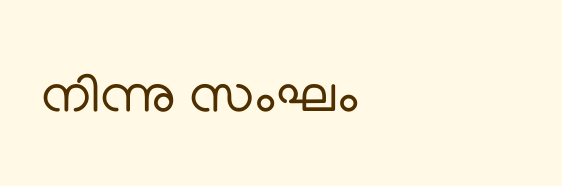നിന്നു സംഘം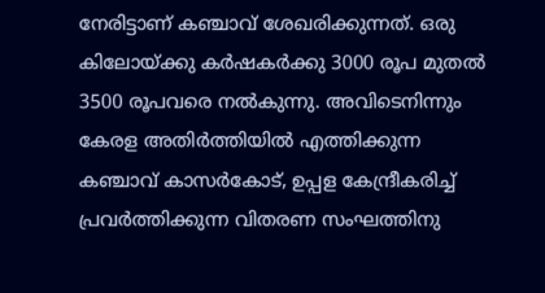നേരിട്ടാണ് കഞ്ചാവ് ശേഖരിക്കുന്നത്. ഒരു കിലോയ്‌ക്കു കര്‍ഷകര്‍ക്കു 3000 രൂപ മുതല്‍ 3500 രൂപവരെ നല്‍കുന്നു. അവിടെനിന്നും കേരള അതിര്‍ത്തിയില്‍ എത്തിക്കുന്ന കഞ്ചാവ് കാസര്‍കോട്, ഉപ്പള കേന്ദ്രീകരിച്ച് പ്രവര്‍ത്തിക്കുന്ന വിതരണ സംഘത്തിനു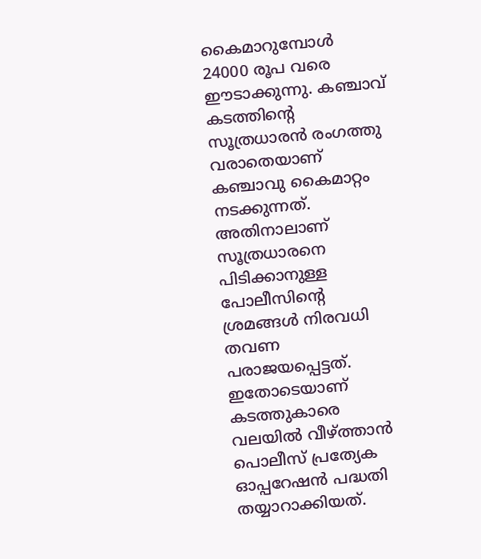കൈമാറുമ്പോള്‍ 24000 രൂപ വരെ ഈടാക്കുന്നു. കഞ്ചാവ് കടത്തിന്റെ സൂത്രധാരന്‍ രംഗത്തു വരാതെയാണ് കഞ്ചാവു കൈമാറ്റം നടക്കുന്നത്. അതിനാലാണ് സൂത്രധാരനെ പിടിക്കാനുള്ള പോലീസിന്റെ ശ്രമങ്ങള്‍ നിരവധി തവണ പരാജയപ്പെട്ടത്. ഇതോടെയാണ് കടത്തുകാരെ വലയില്‍ വീഴ്‌ത്താന്‍ പൊലീസ് പ്രത്യേക ഓപ്പറേഷന്‍ പദ്ധതി തയ്യാറാക്കിയത്.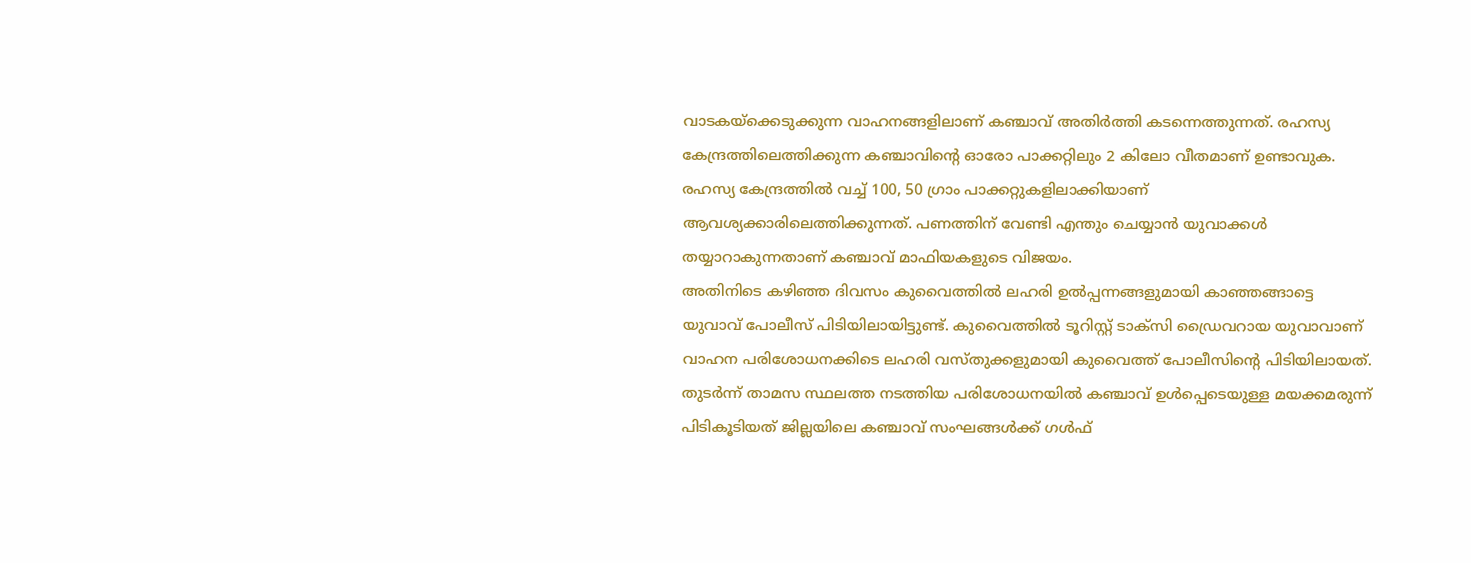വാടകയ്‌ക്കെടുക്കുന്ന വാഹനങ്ങളിലാണ് കഞ്ചാവ് അതിര്‍ത്തി കടന്നെത്തുന്നത്. രഹസ്യ കേന്ദ്രത്തിലെത്തിക്കുന്ന കഞ്ചാവിന്റെ ഓരോ പാക്കറ്റിലും 2 കിലോ വീതമാണ് ഉണ്ടാവുക. രഹസ്യ കേന്ദ്രത്തില്‍ വച്ച് 100, 50 ഗ്രാം പാക്കറ്റുകളിലാക്കിയാണ് ആവശ്യക്കാരിലെത്തിക്കുന്നത്. പണത്തിന് വേണ്ടി എന്തും ചെയ്യാന്‍ യുവാക്കള്‍ തയ്യാറാകുന്നതാണ് കഞ്ചാവ് മാഫിയകളുടെ വിജയം.
അതിനിടെ കഴിഞ്ഞ ദിവസം കുവൈത്തില്‍ ലഹരി ഉല്‍പ്പന്നങ്ങളുമായി കാഞ്ഞങ്ങാട്ടെ യുവാവ് പോലീസ് പിടിയിലായിട്ടുണ്ട്. കുവൈത്തില്‍ ടൂറിസ്റ്റ് ടാക്‌സി ഡ്രൈവറായ യുവാവാണ് വാഹന പരിശോധനക്കിടെ ലഹരി വസ്തുക്കളുമായി കുവൈത്ത് പോലീസിന്റെ പിടിയിലായത്. തുടര്‍ന്ന് താമസ സ്ഥലത്ത നടത്തിയ പരിശോധനയില്‍ കഞ്ചാവ് ഉള്‍പ്പെടെയുള്ള മയക്കമരുന്ന് പിടികൂടിയത് ജില്ലയിലെ കഞ്ചാവ് സംഘങ്ങള്‍ക്ക് ഗള്‍ഫ്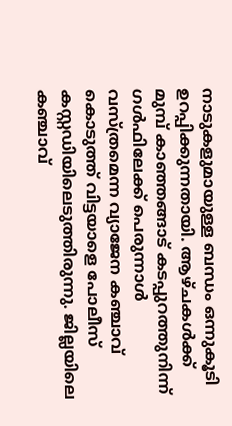നാടുകളുമായുള്ള ബന്ധം ഒന്നുകൂടി ഉറപ്പിക്കുന്നതായി. ആഴ്ചകള്‍ക്ക് മുമ്പ് കാഞ്ഞങ്ങാട് കടപ്പുറത്തുനിന്ന് ഗള്‍ഫിലേക്ക് പെരുന്നാള്‍ വസ്ത്രമെന്ന വ്യാജേന കഞ്ചാവ് കൊടുത്ത് വിട്ടയാളെ പോലീസ് കസ്റ്റഡിയിലെടുത്തിരുന്നു. ജില്ലയിലെ കഞ്ചാവ്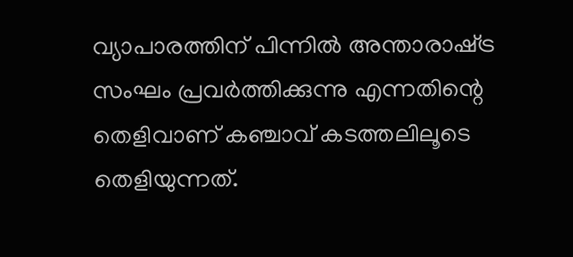വ്യാപാരത്തിന് പിന്നില്‍ അന്താരാഷ്‌ട്ര സംഘം പ്രവര്‍ത്തിക്കുന്നു എന്നതിന്റെ തെളിവാണ് കഞ്ചാവ് കടത്തലിലൂടെ തെളിയുന്നത്.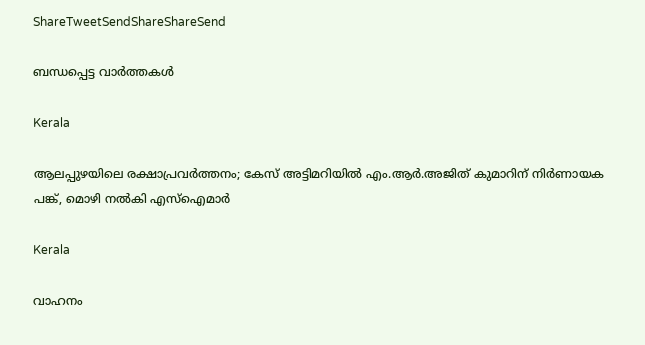ShareTweetSendShareShareSend

ബന്ധപ്പെട്ട വാര്‍ത്തകള്‍

Kerala

ആലപ്പുഴയിലെ രക്ഷാപ്രവർത്തനം; കേസ് അട്ടിമറിയിൽ എം.ആര്‍.അജിത് കുമാറിന് നിർണായക പങ്ക്, മൊഴി നൽകി എസ്ഐമാർ

Kerala

വാഹനം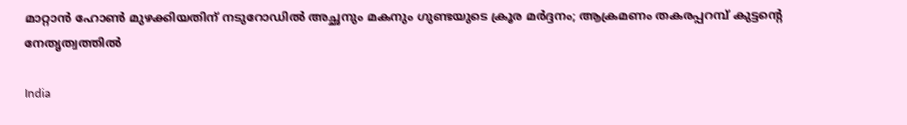മാറ്റാൻ ഹോൺ മുഴക്കിയതിന് നടുറോഡിൽ അച്ഛനും മകനും ഗുണ്ടയുടെ ക്രൂര മർദ്ദനം; ആക്രമണം തകരപ്പറമ്പ് കുട്ടന്റെ നേതൃത്വത്തിൽ

India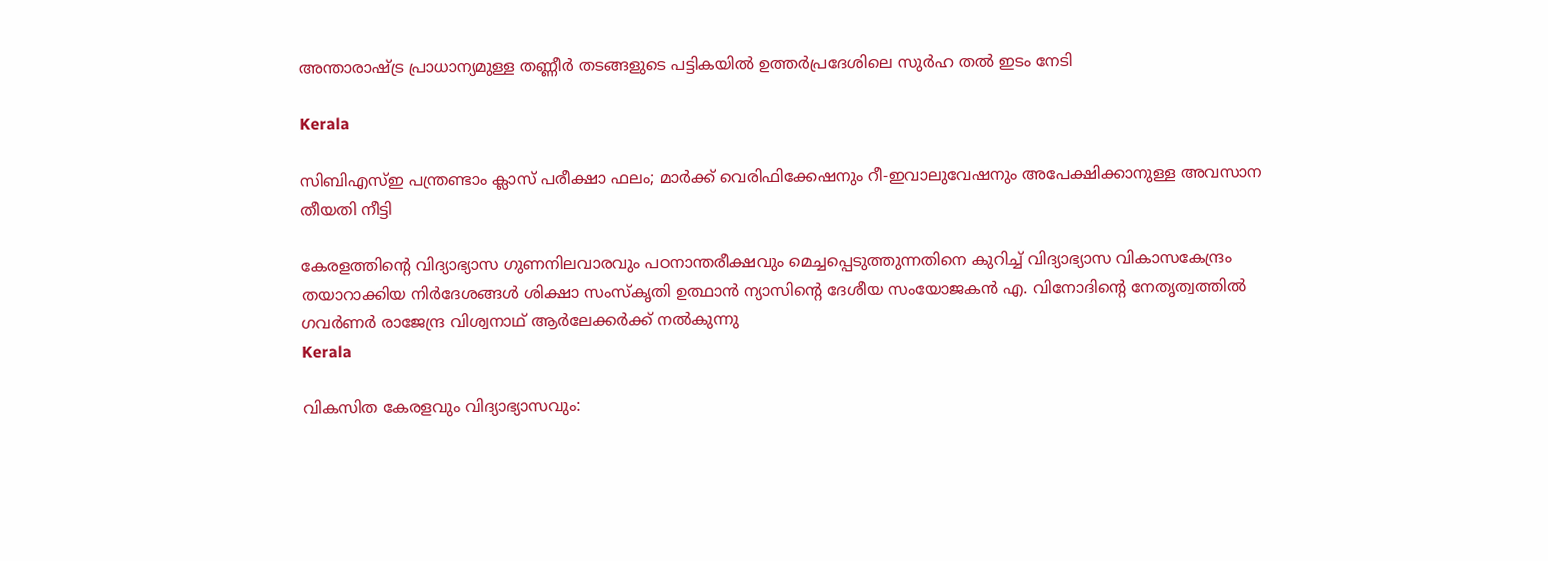അന്താരാഷ്‌ട്ര പ്രാധാന്യമുള്ള തണ്ണീര്‍ തടങ്ങളുടെ പട്ടികയില്‍ ഉത്തര്‍പ്രദേശിലെ സുര്‍ഹ തല്‍ ഇടം നേടി

Kerala

സിബിഎസ്ഇ പന്ത്രണ്ടാം ക്ലാസ് പരീക്ഷാ ഫലം; മാർക്ക് വെരിഫിക്കേഷനും റീ-ഇവാലുവേഷനും അപേക്ഷിക്കാനുള്ള അവസാന തീയതി നീട്ടി

കേരളത്തിന്റെ വിദ്യാഭ്യാസ ഗുണനിലവാരവും പഠനാന്തരീക്ഷവും മെച്ചപ്പെടുത്തുന്നതിനെ കുറിച്ച് വിദ്യാഭ്യാസ വികാസകേന്ദ്രം തയാറാക്കിയ നിര്‍ദേശങ്ങള്‍ ശിക്ഷാ സംസ്‌കൃതി ഉത്ഥാന്‍ ന്യാസിന്റെ ദേശീയ സംയോജകന്‍ എ. വിനോദിന്റെ നേതൃത്വത്തില്‍ ഗവര്‍ണര്‍ രാജേന്ദ്ര വിശ്വനാഥ് ആര്‍ലേക്കര്‍ക്ക് നല്‍കുന്നു
Kerala

വികസിത കേരളവും വിദ്യാഭ്യാസവും: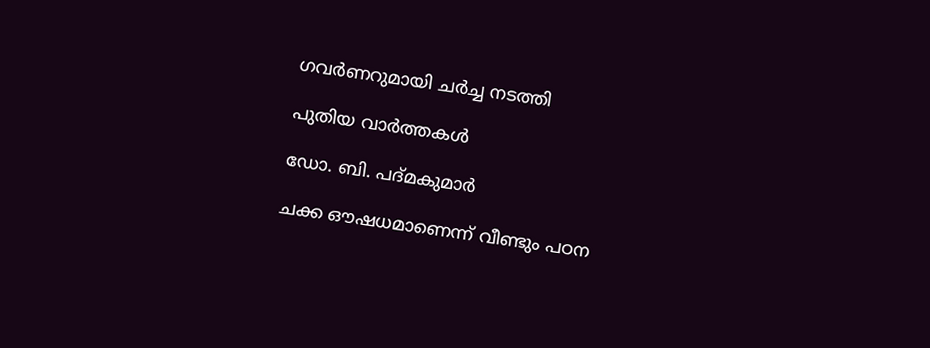ഗവര്‍ണറുമായി ചര്‍ച്ച നടത്തി

പുതിയ വാര്‍ത്തകള്‍

ഡോ. ബി. പദ്മകുമാര്‍

ചക്ക ഔഷധമാണെന്ന് വീണ്ടും പഠന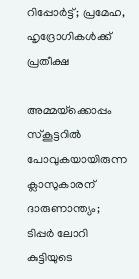റിപ്പോര്‍ട്ട്; പ്രമേഹ, ഹൃദ്രോഗികള്‍ക്ക് പ്രതീക്ഷ

അമ്മയ്‌ക്കൊപ്പം സ്കൂട്ടറിൽ പോവുകയായിരുന്ന ക്ലാസുകാരന് ദാരുണാന്ത്യം; ടിപ്പർ ലോറി കുട്ടിയുടെ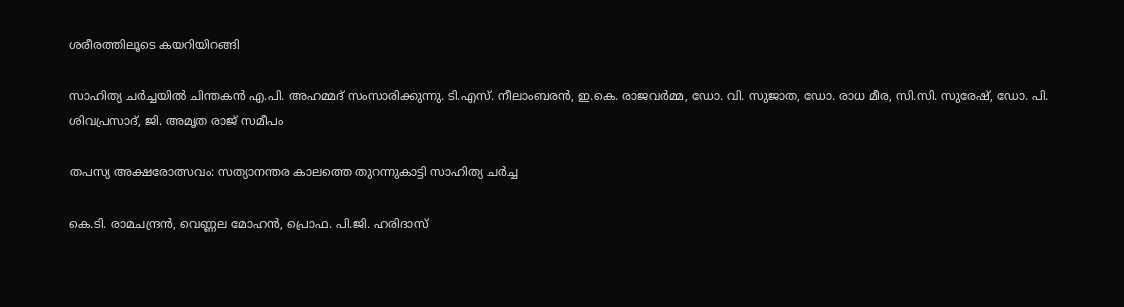ശരീരത്തിലൂടെ കയറിയിറങ്ങി

സാഹിത്യ ചര്‍ച്ചയില്‍ ചിന്തകന്‍ എ.പി. അഹമ്മദ് സംസാരിക്കുന്നു. ടി.എസ്. നീലാംബരന്‍, ഇ.കെ. രാജവര്‍മ്മ, ഡോ. വി. സുജാത, ഡോ. രാധ മീര, സി.സി. സുരേഷ്, ഡോ. പി. ശിവപ്രസാദ്, ജി. അമൃത രാജ് സമീപം

തപസ്യ അക്ഷരോത്സവം: സത്യാനന്തര കാലത്തെ തുറന്നുകാട്ടി സാഹിത്യ ചര്‍ച്ച

കെ.ടി. രാമചന്ദ്രന്‍, വെണ്ണല മോഹന്‍, പ്രൊഫ. പി.ജി. ഹരിദാസ്‌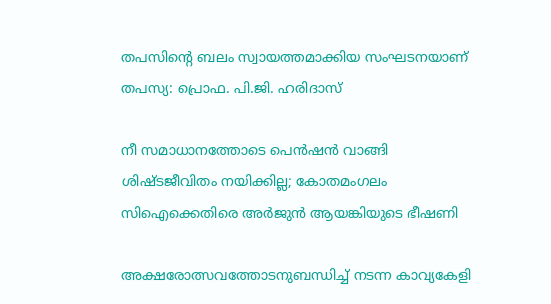തപസിന്റെ ബലം സ്വായത്തമാക്കിയ സംഘടനയാണ് തപസ്യ: പ്രൊഫ. പി.ജി. ഹരിദാസ്

നീ സമാധാനത്തോടെ പെൻഷൻ വാങ്ങി ശിഷ്ടജീവിതം നയിക്കില്ല; കോതമംഗലം സിഐക്കെതിരെ അർജുൻ ആയങ്കിയുടെ ഭീഷണി

അക്ഷരോത്സവത്തോടനുബന്ധിച്ച് നടന്ന കാവ്യകേളി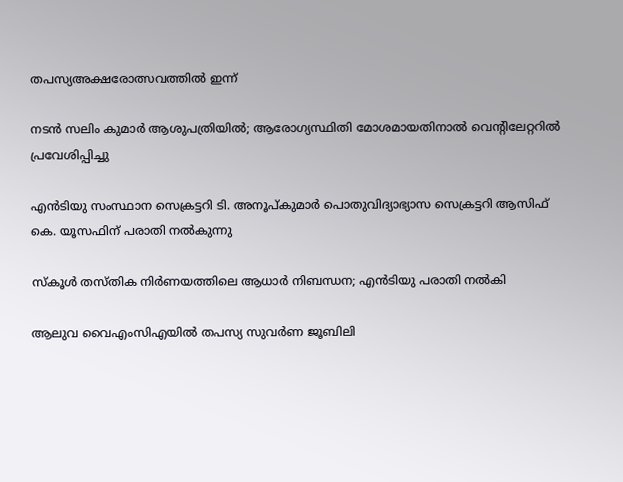തപസ്യഅക്ഷരോത്സവത്തില്‍ ഇന്ന്

നടൻ സലിം കുമാർ ആശുപത്രിയിൽ; ആരോഗ്യസ്ഥിതി മോശമായതിനാൽ വെന്റിലേറ്ററിൽ പ്രവേശിപ്പിച്ചു

എന്‍ടിയു സംസ്ഥാന സെക്രട്ടറി ടി. അനൂപ്കുമാര്‍ പൊതുവിദ്യാഭ്യാസ സെക്രട്ടറി ആസിഫ് കെ. യൂസഫിന് പരാതി നല്‍കുന്നു

സ്‌കൂള്‍ തസ്തിക നിര്‍ണയത്തിലെ ആധാര്‍ നിബന്ധന; എന്‍ടിയു പരാതി നല്‍കി

ആലുവ വൈഎംസിഎയില്‍ തപസ്യ സുവര്‍ണ ജൂബിലി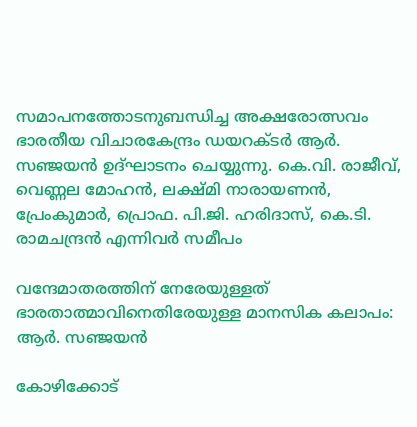സമാപനത്തോടനുബന്ധിച്ച അക്ഷരോത്സവം ഭാരതീയ വിചാരകേന്ദ്രം ഡയറക്ടര്‍ ആര്‍. സഞ്ജയന്‍ ഉദ്ഘാടനം ചെയ്യുന്നു. കെ.വി. രാജീവ്, വെണ്ണല മോഹന്‍, ലക്ഷ്മി നാരായണന്‍, പ്രേംകുമാര്‍, പ്രൊഫ. പി.ജി. ഹരിദാസ്, കെ.ടി. രാമചന്ദ്രന്‍ എന്നിവര്‍ സമീപം

വന്ദേമാതരത്തിന് നേരേയുള്ളത് ഭാരതാത്മാവിനെതിരേയുള്ള മാനസിക കലാപം: ആര്‍. സഞ്ജയന്‍

കോഴിക്കോട്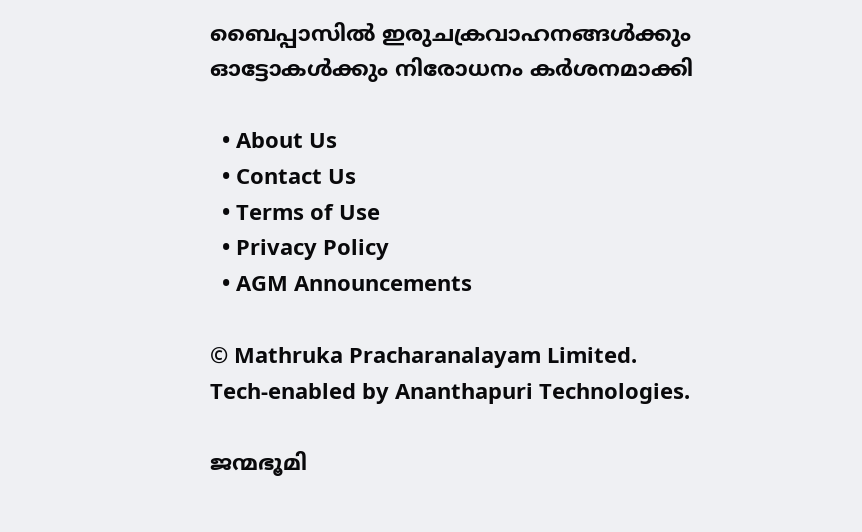ബൈപ്പാസിൽ ഇരുചക്രവാഹനങ്ങൾക്കും ഓട്ടോകൾക്കും നിരോധനം കര്‍ശനമാക്കി

  • About Us
  • Contact Us
  • Terms of Use
  • Privacy Policy
  • AGM Announcements

© Mathruka Pracharanalayam Limited.
Tech-enabled by Ananthapuri Technologies.

ജന്മഭൂമി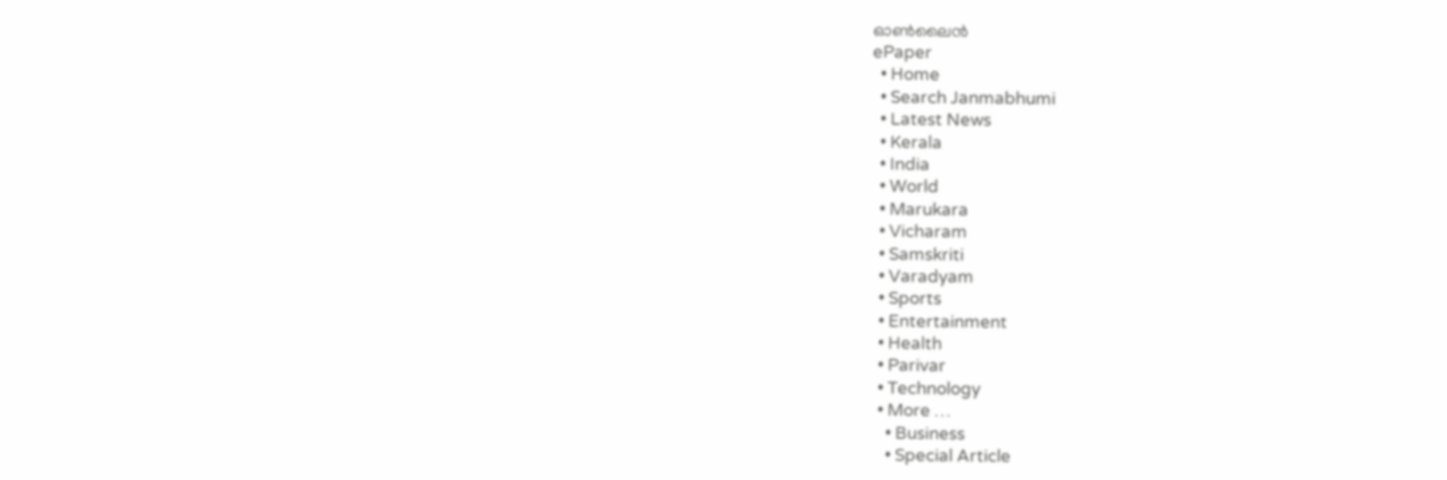ഓണ്‍ലൈന്‍
ePaper
  • Home
  • Search Janmabhumi
  • Latest News
  • Kerala
  • India
  • World
  • Marukara
  • Vicharam
  • Samskriti
  • Varadyam
  • Sports
  • Entertainment
  • Health
  • Parivar
  • Technology
  • More …
    • Business
    • Special Article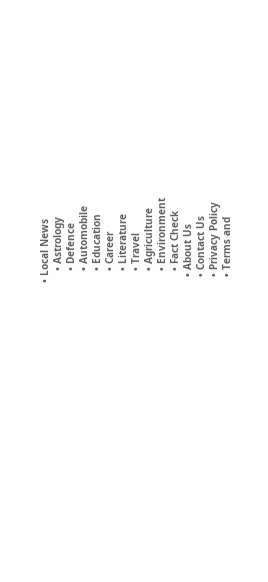• Local News
    • Astrology
    • Defence
    • Automobile
    • Education
    • Career
    • Literature
    • Travel
    • Agriculture
    • Environment
    • Fact Check
  • About Us
  • Contact Us
  • Privacy Policy
  • Terms and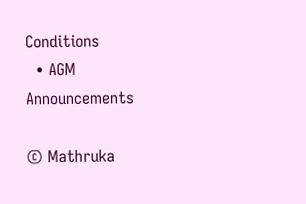Conditions
  • AGM Announcements

© Mathruka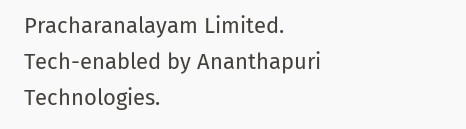Pracharanalayam Limited.
Tech-enabled by Ananthapuri Technologies.